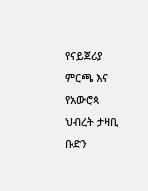የናይጀሪያ ምርጫ እና የአውሮጳ ህብረት ታዛቢ ቡድን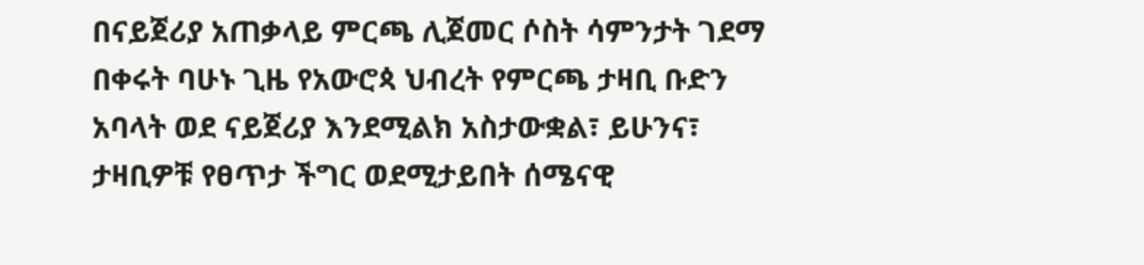በናይጀሪያ አጠቃላይ ምርጫ ሊጀመር ሶስት ሳምንታት ገደማ በቀሩት ባሁኑ ጊዜ የአውሮጳ ህብረት የምርጫ ታዛቢ ቡድን አባላት ወደ ናይጀሪያ እንደሚልክ አስታውቋል፣ ይሁንና፣ ታዛቢዎቹ የፀጥታ ችግር ወደሚታይበት ሰሜናዊ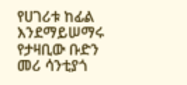የሀገሪቱ ከፊል እንደማይሠማሩ የታዛቢው ቡድን መሪ ሳንቲያጎ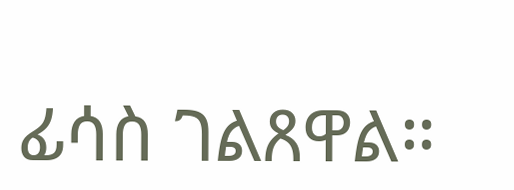ፊሳስ ገልጸዋል።